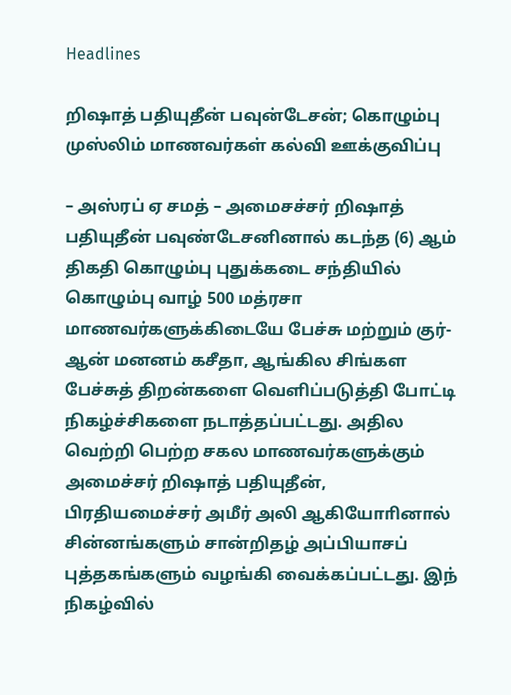Headlines

றிஷாத் பதியுதீன் பவுன்டேசன்; கொழும்பு முஸ்லிம் மாணவர்கள் கல்வி ஊக்குவிப்பு

– அஸ்ரப் ஏ சமத் – அமைசச்சர் றிஷாத் பதியுதீன் பவுண்டேசனினால் கடந்த (6) ஆம் திகதி கொழும்பு புதுக்கடை சந்தியில் கொழும்பு வாழ் 500 மத்ரசா மாணவர்களுக்கிடையே பேச்சு மற்றும் குர்-ஆன் மனனம் கசீதா, ஆங்கில சிங்கள பேச்சுத் திறன்களை வெளிப்படுத்தி போட்டி நிகழ்ச்சிகளை நடாத்தப்பட்டது. அதில வெற்றி பெற்ற சகல மாணவர்களுக்கும் அமைச்சர் றிஷாத் பதியுதீன், பிரதியமைச்சர் அமீர் அலி ஆகியோாினால் சின்னங்களும் சான்றிதழ் அப்பியாசப் புத்தகங்களும் வழங்கி வைக்கப்பட்டது. இந் நிகழ்வில்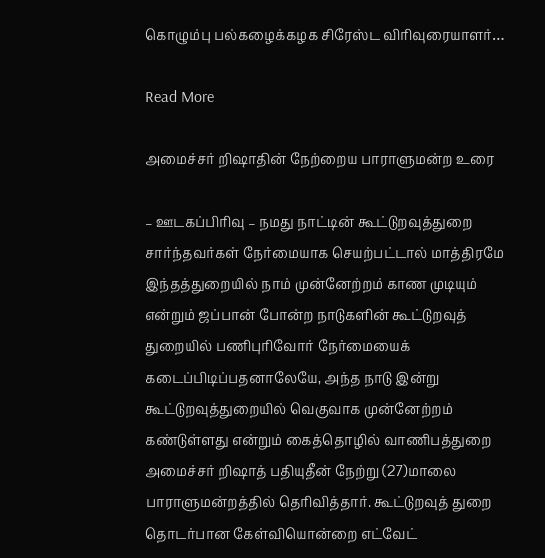கொழும்பு பல்கழைக்கழக சிரேஸ்ட விரிவுரையாளர்…

Read More

அமைச்சர் றிஷாதின் நேற்றைய பாராளுமன்ற உரை

– ஊடகப்பிரிவு – நமது நாட்டின் கூட்டுறவுத்துறை சார்ந்தவர்கள் நேர்மையாக செயற்பட்டால் மாத்திரமே இந்தத்துறையில் நாம் முன்னேற்றம் காண முடியும் என்றும் ஜப்பான் போன்ற நாடுகளின் கூட்டுறவுத் துறையில் பணிபுரிவோர் நேர்மையைக் கடைப்பிடிப்பதனாலேயே, அந்த நாடு இன்று கூட்டுறவுத்துறையில் வெகுவாக முன்னேற்றம் கண்டுள்ளது என்றும் கைத்தொழில் வாணிபத்துறை அமைச்சர் றிஷாத் பதியுதீன் நேற்று (27)மாலை பாராளுமன்றத்தில் தெரிவித்தார். கூட்டுறவுத் துறை தொடர்பான கேள்வியொன்றை எட்வேட்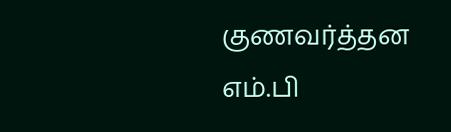குணவர்த்தன எம்.பி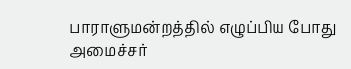பாராளுமன்றத்தில் எழுப்பிய போது அமைச்சர்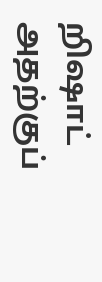றிஷாட் அதற்குப்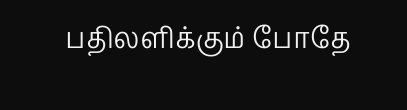பதிலளிக்கும் போதே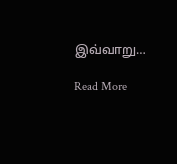இவ்வாறு…

Read More